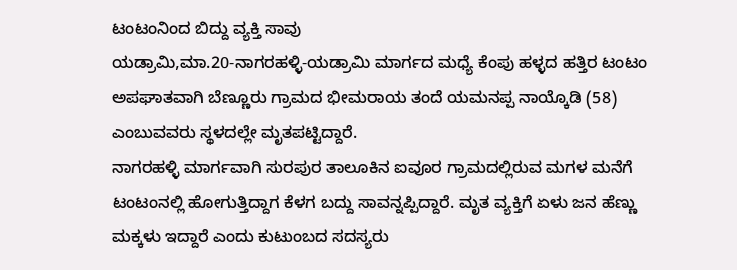ಟಂಟಂನಿಂದ ಬಿದ್ದು ವ್ಯಕ್ತಿ ಸಾವು
ಯಡ್ರಾಮಿ,ಮಾ.20-ನಾಗರಹಳ್ಳಿ-ಯಡ್ರಾಮಿ ಮಾರ್ಗದ ಮಧ್ಯೆ ಕೆಂಪು ಹಳ್ಳದ ಹತ್ತಿರ ಟಂಟಂ ಅಪಘಾತವಾಗಿ ಬೆಣ್ಣೂರು ಗ್ರಾಮದ ಭೀಮರಾಯ ತಂದೆ ಯಮನಪ್ಪ ನಾಯ್ಕೊಡಿ (58) ಎಂಬುವವರು ಸ್ಥಳದಲ್ಲೇ ಮೃತಪಟ್ಟಿದ್ದಾರೆ.
ನಾಗರಹಳ್ಳಿ ಮಾರ್ಗವಾಗಿ ಸುರಪುರ ತಾಲೂಕಿನ ಐವೂರ ಗ್ರಾಮದಲ್ಲಿರುವ ಮಗಳ ಮನೆಗೆ ಟಂಟಂನಲ್ಲಿ ಹೋಗುತ್ತಿದ್ದಾಗ ಕೆಳಗ ಬದ್ದು ಸಾವನ್ನಪ್ಪಿದ್ದಾರೆ. ಮೃತ ವ್ಯಕ್ತಿಗೆ ಏಳು ಜನ ಹೆಣ್ಣು ಮಕ್ಕಳು ಇದ್ದಾರೆ ಎಂದು ಕುಟುಂಬದ ಸದಸ್ಯರು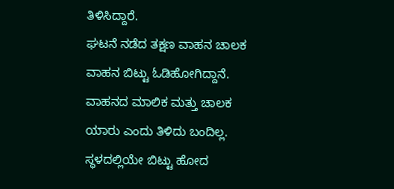ತಿಳಿಸಿದ್ದಾರೆ.
ಘಟನೆ ನಡೆದ ತಕ್ಷಣ ವಾಹನ ಚಾಲಕ ವಾಹನ ಬಿಟ್ಟು ಓಡಿಹೋಗಿದ್ದಾನೆ. ವಾಹನದ ಮಾಲಿಕ ಮತ್ತು ಚಾಲಕ ಯಾರು ಎಂದು ತಿಳಿದು ಬಂದಿಲ್ಲ.
ಸ್ಥಳದಲ್ಲಿಯೇ ಬಿಟ್ಟು ಹೋದ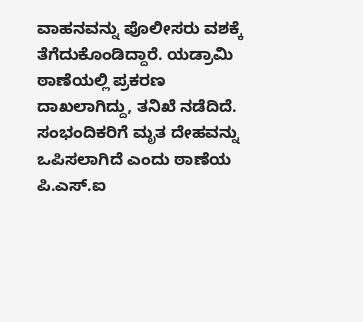ವಾಹನವನ್ನು ಪೊಲೀಸರು ವಶಕ್ಕೆ ತೆಗೆದುಕೊಂಡಿದ್ದಾರೆ. ಯಡ್ರಾಮಿ ಠಾಣೆಯಲ್ಲಿ ಪ್ರಕರಣ ದಾಖಲಾಗಿದ್ದು, ತನಿಖೆ ನಡೆದಿದೆ. ಸಂಭಂದಿಕರಿಗೆ ಮೃತ ದೇಹವನ್ನು ಒಪಿಸಲಾಗಿದೆ ಎಂದು ಠಾಣೆಯ ಪಿ.ಎಸ್.ಐ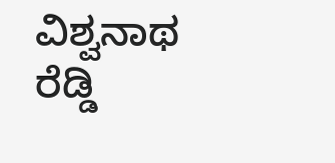ವಿಶ್ವನಾಥ ರೆಡ್ಡಿ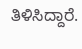ತಿಳಿಸಿದ್ದಾರೆ.